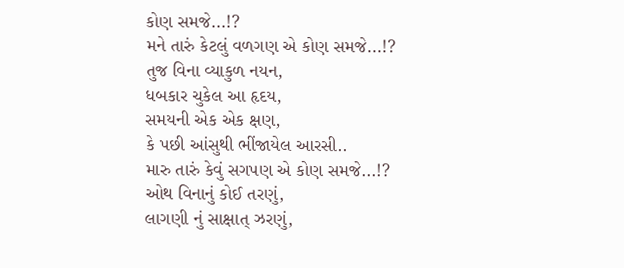કોણ સમજે...!?
મને તારું કેટલું વળગણ એ કોણ સમજે...!?
તુજ વિના વ્યાકુળ નયન,
ધબકાર ચુકેલ આ હૃદય,
સમયની એક એક ક્ષણ,
કે પછી આંસુથી ભીંજાયેલ આરસી..
મારુ તારું કેવું સગપણ એ કોણ સમજે...!?
ઓથ વિનાનું કોઈ તરણું,
લાગણી નું સાક્ષાત્ ઝરણું,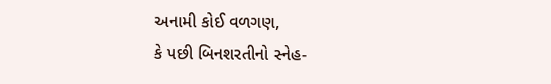અનામી કોઈ વળગણ,
કે પછી બિનશરતીનો સ્નેહ-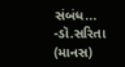સંબંધ...
-ડૉ.સરિતા (માનસ)